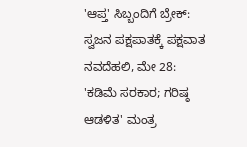'ಆಪ್ತ' ಸಿಬ್ಬಂದಿಗೆ ಬ್ರೇಕ್: ಸ್ವಜನ ಪಕ್ಷಪಾತಕ್ಕೆ ಪಕ್ಷವಾತ
ನವದೆಹಲಿ, ಮೇ 28: 'ಕಡಿಮೆ ಸರಕಾರ; ಗರಿಷ್ಠ ಆಡಳಿತ' ಮಂತ್ರ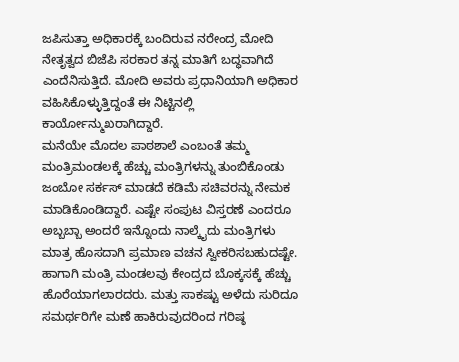ಜಪಿಸುತ್ತಾ ಅಧಿಕಾರಕ್ಕೆ ಬಂದಿರುವ ನರೇಂದ್ರ ಮೋದಿ ನೇತೃತ್ವದ ಬಿಜೆಪಿ ಸರಕಾರ ತನ್ನ ಮಾತಿಗೆ ಬದ್ಧವಾಗಿದೆ ಎಂದೆನಿಸುತ್ತಿದೆ. ಮೋದಿ ಅವರು ಪ್ರಧಾನಿಯಾಗಿ ಅಧಿಕಾರ ವಹಿಸಿಕೊಳ್ಳುತ್ತಿದ್ದಂತೆ ಈ ನಿಟ್ಟಿನಲ್ಲಿ ಕಾರ್ಯೋನ್ಮುಖರಾಗಿದ್ದಾರೆ.
ಮನೆಯೇ ಮೊದಲ ಪಾಠಶಾಲೆ ಎಂಬಂತೆ ತಮ್ಮ ಮಂತ್ರಿಮಂಡಲಕ್ಕೆ ಹೆಚ್ಚು ಮಂತ್ರಿಗಳನ್ನು ತುಂಬಿಕೊಂಡು ಜಂಬೋ ಸರ್ಕಸ್ ಮಾಡದೆ ಕಡಿಮೆ ಸಚಿವರನ್ನು ನೇಮಕ ಮಾಡಿಕೊಂಡಿದ್ದಾರೆ. ಎಷ್ಟೇ ಸಂಪುಟ ವಿಸ್ತರಣೆ ಎಂದರೂ ಅಬ್ಬಬ್ಬಾ ಅಂದರೆ ಇನ್ನೊಂದು ನಾಲ್ಕೈದು ಮಂತ್ರಿಗಳು ಮಾತ್ರ ಹೊಸದಾಗಿ ಪ್ರಮಾಣ ವಚನ ಸ್ವೀಕರಿಸಬಹುದಷ್ಟೇ. ಹಾಗಾಗಿ ಮಂತ್ರಿ ಮಂಡಲವು ಕೇಂದ್ರದ ಬೊಕ್ಕಸಕ್ಕೆ ಹೆಚ್ಚು ಹೊರೆಯಾಗಲಾರದರು. ಮತ್ತು ಸಾಕಷ್ಟು ಅಳೆದು ಸುರಿದೂ ಸಮರ್ಥರಿಗೇ ಮಣೆ ಹಾಕಿರುವುದರಿಂದ ಗರಿಷ್ಠ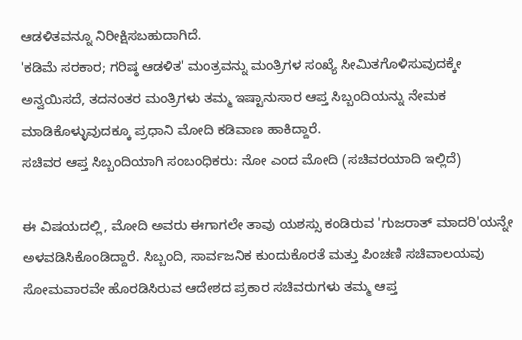ಆಡಳಿತವನ್ನೂ ನಿರೀಕ್ಷಿಸಬಹುದಾಗಿದೆ.
'ಕಡಿಮೆ ಸರಕಾರ; ಗರಿಷ್ಠ ಆಡಳಿತ' ಮಂತ್ರವನ್ನು ಮಂತ್ರಿಗಳ ಸಂಖ್ಯೆ ಸೀಮಿತಗೊಳಿಸುವುದಕ್ಕೇ ಅನ್ವಯಿಸದೆ, ತದನಂತರ ಮಂತ್ರಿಗಳು ತಮ್ಮ ಇಷ್ಟಾನುಸಾರ ಆಪ್ತ ಸಿಬ್ಬಂದಿಯನ್ನು ನೇಮಕ ಮಾಡಿಕೊಳ್ಳುವುದಕ್ಕೂ ಪ್ರಧಾನಿ ಮೋದಿ ಕಡಿವಾಣ ಹಾಕಿದ್ದಾರೆ.
ಸಚಿವರ ಆಪ್ತ ಸಿಬ್ಬಂದಿಯಾಗಿ ಸಂಬಂಧಿಕರು: ನೋ ಎಂದ ಮೋದಿ (ಸಚಿವರಯಾದಿ ಇಲ್ಲಿದೆ)

ಈ ವಿಷಯದಲ್ಲಿ, ಮೋದಿ ಅವರು ಈಗಾಗಲೇ ತಾವು ಯಶಸ್ಸು ಕಂಡಿರುವ 'ಗುಜರಾತ್ ಮಾದರಿ'ಯನ್ನೇ ಅಳವಡಿಸಿಕೊಂಡಿದ್ದಾರೆ. ಸಿಬ್ಬಂದಿ, ಸಾರ್ವಜನಿಕ ಕುಂದುಕೊರತೆ ಮತ್ತು ಪಿಂಚಣಿ ಸಚಿವಾಲಯವು ಸೋಮವಾರವೇ ಹೊರಡಿಸಿರುವ ಆದೇಶದ ಪ್ರಕಾರ ಸಚಿವರುಗಳು ತಮ್ಮ ಆಪ್ತ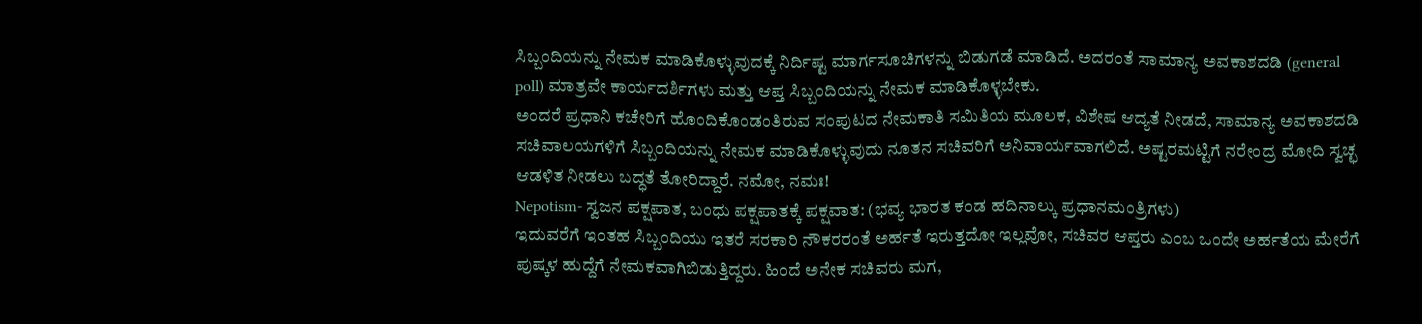ಸಿಬ್ಬಂದಿಯನ್ನು ನೇಮಕ ಮಾಡಿಕೊಳ್ಳುವುದಕ್ಕೆ ನಿರ್ದಿಷ್ಟ ಮಾರ್ಗಸೂಚಿಗಳನ್ನು ಬಿಡುಗಡೆ ಮಾಡಿದೆ. ಅದರಂತೆ ಸಾಮಾನ್ಯ ಅವಕಾಶದಡಿ (general poll) ಮಾತ್ರವೇ ಕಾರ್ಯದರ್ಶಿಗಳು ಮತ್ತು ಆಪ್ತ ಸಿಬ್ಬಂದಿಯನ್ನು ನೇಮಕ ಮಾಡಿಕೊಳ್ಳಬೇಕು.
ಅಂದರೆ ಪ್ರಧಾನಿ ಕಚೇರಿಗೆ ಹೊಂದಿಕೊಂಡಂತಿರುವ ಸಂಪುಟದ ನೇಮಕಾತಿ ಸಮಿತಿಯ ಮೂಲಕ, ವಿಶೇಷ ಆದ್ಯತೆ ನೀಡದೆ, ಸಾಮಾನ್ಯ ಅವಕಾಶದಡಿ ಸಚಿವಾಲಯಗಳಿಗೆ ಸಿಬ್ಬಂದಿಯನ್ನು ನೇಮಕ ಮಾಡಿಕೊಳ್ಳುವುದು ನೂತನ ಸಚಿವರಿಗೆ ಅನಿವಾರ್ಯವಾಗಲಿದೆ. ಅಷ್ಟರಮಟ್ಟಿಗೆ ನರೇಂದ್ರ ಮೋದಿ ಸ್ವಚ್ಛ ಆಡಳಿತ ನೀಡಲು ಬದ್ಧತೆ ತೋರಿದ್ದಾರೆ. ನಮೋ, ನಮಃ!
Nepotism- ಸ್ವಜನ ಪಕ್ಷಪಾತ, ಬಂಧು ಪಕ್ಷಪಾತಕ್ಕೆ ಪಕ್ಷವಾತ: (ಭವ್ಯ ಭಾರತ ಕಂಡ ಹದಿನಾಲ್ಕು ಪ್ರಧಾನಮಂತ್ರಿಗಳು)
ಇದುವರೆಗೆ ಇಂತಹ ಸಿಬ್ಬಂದಿಯು ಇತರೆ ಸರಕಾರಿ ನೌಕರರಂತೆ ಅರ್ಹತೆ ಇರುತ್ತದೋ ಇಲ್ಲವೋ, ಸಚಿವರ ಆಪ್ತರು ಎಂಬ ಒಂದೇ ಅರ್ಹತೆಯ ಮೇರೆಗೆ ಪುಷ್ಕಳ ಹುದ್ದೆಗೆ ನೇಮಕವಾಗಿಬಿಡುತ್ತಿದ್ದರು. ಹಿಂದೆ ಅನೇಕ ಸಚಿವರು ಮಗ,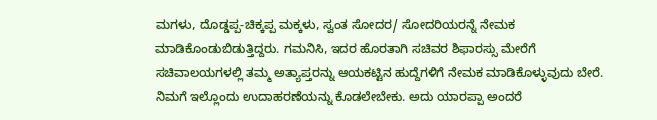ಮಗಳು, ದೊಡ್ಡಪ್ಪ-ಚಿಕ್ಕಪ್ಪ ಮಕ್ಕಳು, ಸ್ವಂತ ಸೋದರ/ ಸೋದರಿಯರನ್ನೆ ನೇಮಕ ಮಾಡಿಕೊಂಡುಬಿಡುತ್ತಿದ್ದರು. ಗಮನಿಸಿ, ಇದರ ಹೊರತಾಗಿ ಸಚಿವರ ಶಿಫಾರಸ್ಸು ಮೇರೆಗೆ ಸಚಿವಾಲಯಗಳಲ್ಲಿ ತಮ್ಮ ಅತ್ಯಾಪ್ತರನ್ನು ಆಯಕಟ್ಟಿನ ಹುದ್ದೆಗಳಿಗೆ ನೇಮಕ ಮಾಡಿಕೊಳ್ಳುವುದು ಬೇರೆ.
ನಿಮಗೆ ಇಲ್ಲೊಂದು ಉದಾಹರಣೆಯನ್ನು ಕೊಡಲೇಬೇಕು. ಅದು ಯಾರಪ್ಪಾ ಅಂದರೆ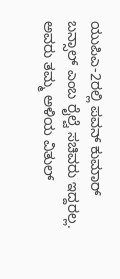ಯುಪಿಎ-2ರಲ್ಲಿ ಪವನ್ ಕುಮಾರ್ ಬನ್ಸಾಲ್ ಎಂಬ ರೈಲ್ವೆ ಸಚಿವರು ಇದ್ದರಲ್ಲ. ಅವರು ತಮ್ಮ ಅಳಿಯ ವಿತುಲ್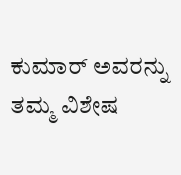ಕುಮಾರ್ ಅವರನ್ನು ತಮ್ಮ ವಿಶೇಷ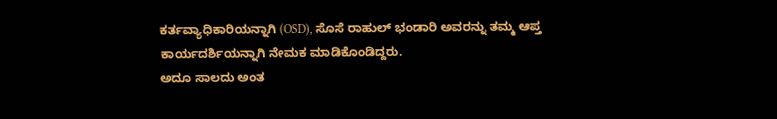ಕರ್ತವ್ಯಾಧಿಕಾರಿಯನ್ನಾಗಿ (OSD), ಸೊಸೆ ರಾಹುಲ್ ಭಂಡಾರಿ ಅವರನ್ನು ತಮ್ಮ ಆಪ್ತ ಕಾರ್ಯದರ್ಶಿಯನ್ನಾಗಿ ನೇಮಕ ಮಾಡಿಕೊಂಡಿದ್ದರು.
ಅದೂ ಸಾಲದು ಅಂತ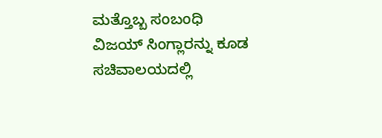ಮತ್ತೊಬ್ಬ ಸಂಬಂಧಿ ವಿಜಯ್ ಸಿಂಗ್ಲಾರನ್ನು ಕೂಡ ಸಚಿವಾಲಯದಲ್ಲಿ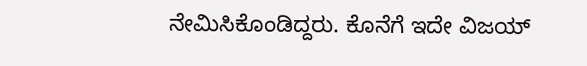ನೇಮಿಸಿಕೊಂಡಿದ್ದರು. ಕೊನೆಗೆ ಇದೇ ವಿಜಯ್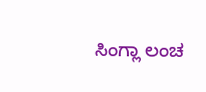ಸಿಂಗ್ಲಾ ಲಂಚ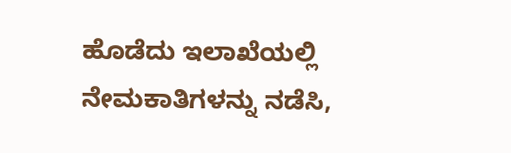ಹೊಡೆದು ಇಲಾಖೆಯಲ್ಲಿ ನೇಮಕಾತಿಗಳನ್ನು ನಡೆಸಿ,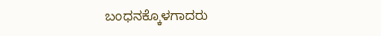ಬಂಧನಕ್ಕೊಳಗಾದರು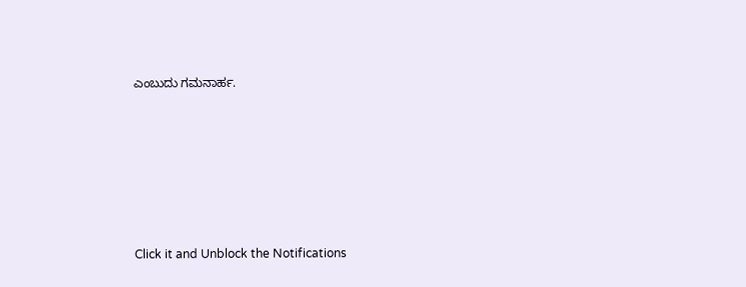ಎಂಬುದು ಗಮನಾರ್ಹ.












Click it and Unblock the Notifications